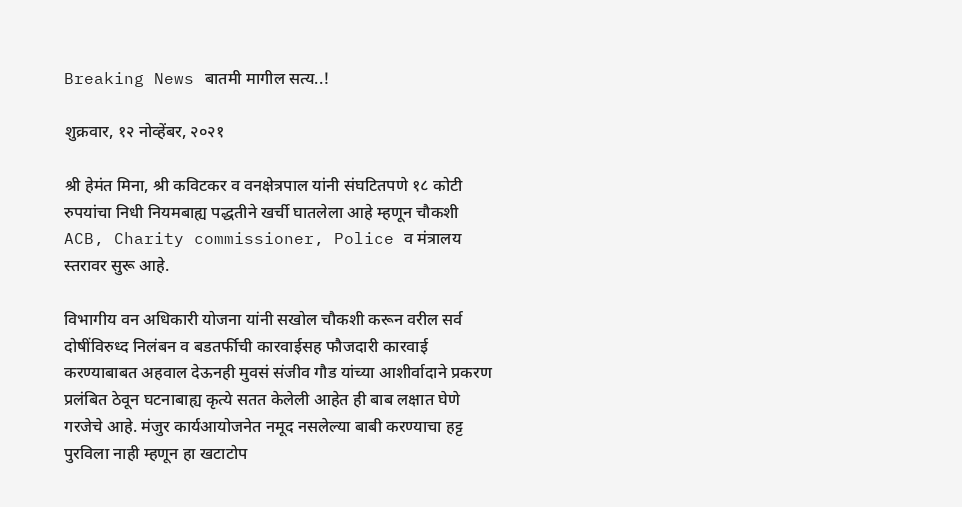Breaking News बातमी मागील सत्य..!

शुक्रवार, १२ नोव्हेंबर, २०२१

श्री हेमंत मिना, श्री कविटकर व वनक्षेत्रपाल यांनी संघटितपणे १८ कोटी रुपयांचा निधी नियमबाह्य पद्धतीने खर्ची घातलेला आहे म्हणून चौकशी ACB, Charity commissioner, Police व मंत्रालय स्तरावर सुरू आहे.

विभागीय वन अधिकारी योजना यांनी सखोल चौकशी करून वरील सर्व दोषींविरुध्द निलंबन व बडतर्फीची कारवाईसह फौजदारी कारवाई करण्याबाबत अहवाल देऊनही मुवसं संजीव गौड यांच्या आशीर्वादाने प्रकरण प्रलंबित ठेवून घटनाबाह्य कृत्ये सतत केलेली आहेत ही बाब लक्षात घेणे गरजेचे आहे. मंजुर कार्यआयोजनेत नमूद नसलेल्या बाबी करण्याचा हट्ट पुरविला नाही म्हणून हा खटाटोप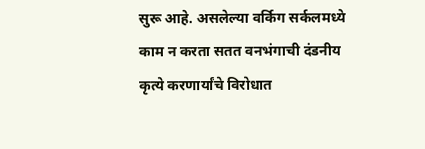सुरू आहे. असलेल्या वर्किग सर्कलमध्ये काम न करता सतत वनभंगाची दंडनीय कृत्ये करणार्यांचे विरोधात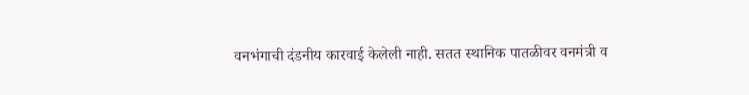वनभंगाची दंडनीय कारवाई केलेली नाही. सतत स्थानिक पातळीवर वनमंत्री व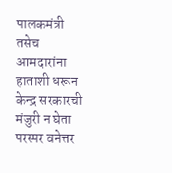पालकमंत्री तसेच आमदारांना हाताशी धरून केन्द्र सरकारची मंजुरी न घेता परस्पर वनेत्तर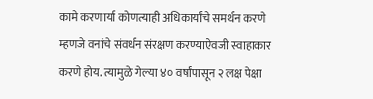कामे करणार्या कोणत्याही अधिकार्यांचे समर्थन करणे म्हणजे वनांचे संवर्धन संरक्षण करण्याऐवजी स्वाहाकार करणे होय. त्यामुळे गेल्या ४० वर्षांपासून २ लक्ष पेक्षा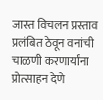जास्त विचलन प्रस्ताव प्रलंबित ठेवून वनांची चाळणी करणार्यांना प्रोत्साहन देणे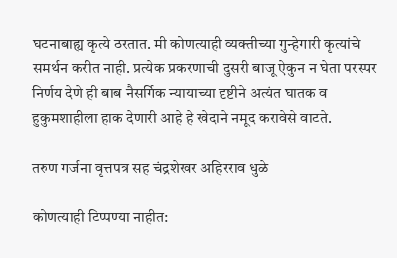घटनाबाह्य कृत्ये ठरतात. मी कोणत्याही व्यक्तीच्या गुन्हेगारी कृत्यांचे समर्थन करीत नाही. प्रत्येक प्रकरणाची दुसरी बाजू ऐकुन न घेता परस्पर निर्णय देणे ही बाब नैसर्गिक न्यायाच्या दृष्टीने अत्यंत घातक व हुकुमशाहीला हाक देणारी आहे हे खेदाने नमूद करावेसे वाटते.

तरुण गर्जना वृत्तपत्र सह चंद्रशेखर अहिरराव धुळे

कोणत्याही टिप्पण्‍या नाहीत: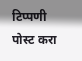टिप्पणी पोस्ट करा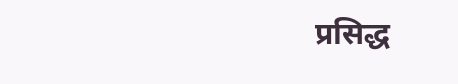प्रसिद्ध